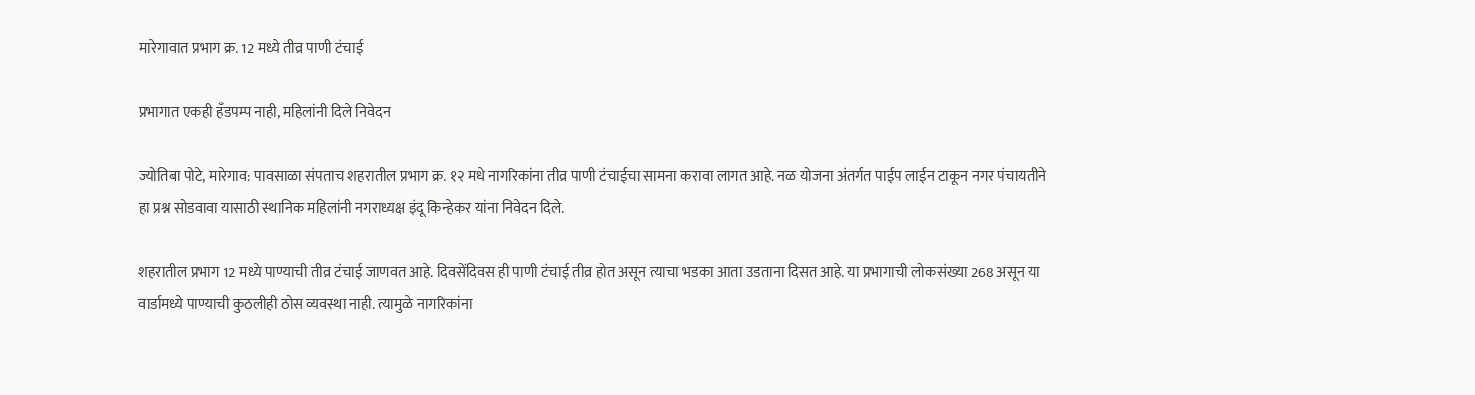मारेगावात प्रभाग क्र. 12 मध्ये तीव्र पाणी टंचाई

प्रभागात एकही हँडपम्प नाही, महिलांनी दिले निवेदन

ज्योतिबा पोटे, मारेगाव: पावसाळा संपताच शहरातील प्रभाग क्र. १२ मधे नागरिकांना तीव्र पाणी टंचाईचा सामना करावा लागत आहे. नळ योजना अंतर्गत पाईप लाईन टाकून नगर पंचायतीने हा प्रश्न सोडवावा यासाठी स्थानिक महिलांनी नगराध्यक्ष इंदू किन्हेकर यांना निवेदन दिले.

शहरातील प्रभाग 12 मध्ये पाण्याची तीव्र टंचाई जाणवत आहे. दिवसेंदिवस ही पाणी टंचाई तीव्र होत असून त्याचा भडका आता उडताना दिसत आहे. या प्रभागाची लोकसंख्या 268 असून या वार्डामध्ये पाण्याची कुठलीही ठोस व्यवस्था नाही. त्यामुळे नागरिकांना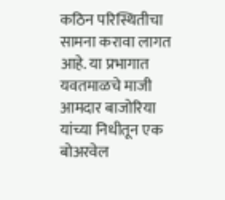कठिन परिस्थितीचा सामना करावा लागत आहे. या प्रभागात यवतमाळचे माजी आमदार बाजोरिया यांच्या निधीतून एक बोअरवेल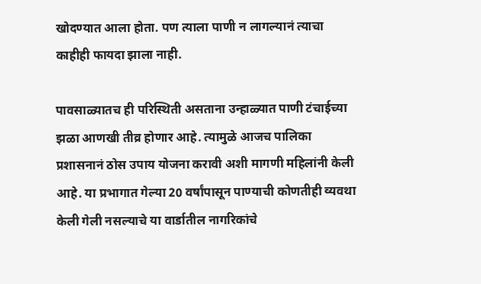खोदण्यात आला होता. पण त्याला पाणी न लागल्यानं त्याचा काहीही फायदा झाला नाही.

पावसाळ्यातच ही परिस्थिती असताना उन्हाळ्यात पाणी टंचाईच्या झळा आणखी तीव्र होणार आहे. त्यामुळे आजच पालिका प्रशासनानं ठोस उपाय योजना करावी अशी मागणी महिलांनी केली आहे. या प्रभागात गेल्या 20 वर्षांपासून पाण्याची कोणतीही व्यवथा केली गेली नसल्याचे या वार्डातील नागरिकांचे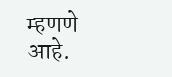म्हणणे आहे.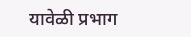यावेळी प्रभाग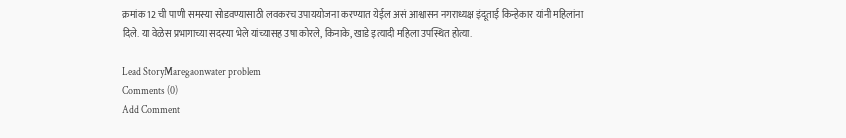क्रमांक 12 ची पाणी समस्या सोडवण्यासाठी लवकरच उपाययोजना करण्यात येईल असं आश्वासन नगराध्यक्ष इंदूताई किन्हेकार यांनी महिलांना दिले. या वेळेस प्रभागाच्या सदस्या भेले यांच्यासह उषा कोरले, किनाके, खाडे इत्यादी महिला उपस्थित होत्या.

Lead StoryMaregaonwater problem
Comments (0)
Add Comment